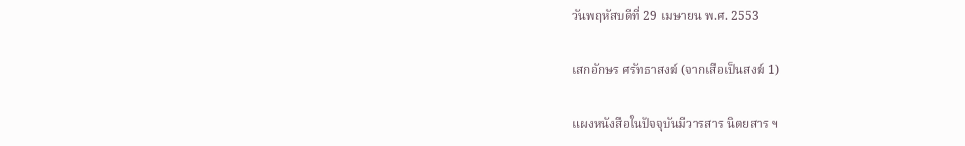วันพฤหัสบดีที่ 29 เมษายน พ.ศ. 2553

เสกอักษร ศรัทธาสงฆ์ (จากเสือเป็นสงฆ์ 1)

แผงหนังสือในปัจจุบันมีวารสาร นิตยสาร ฯ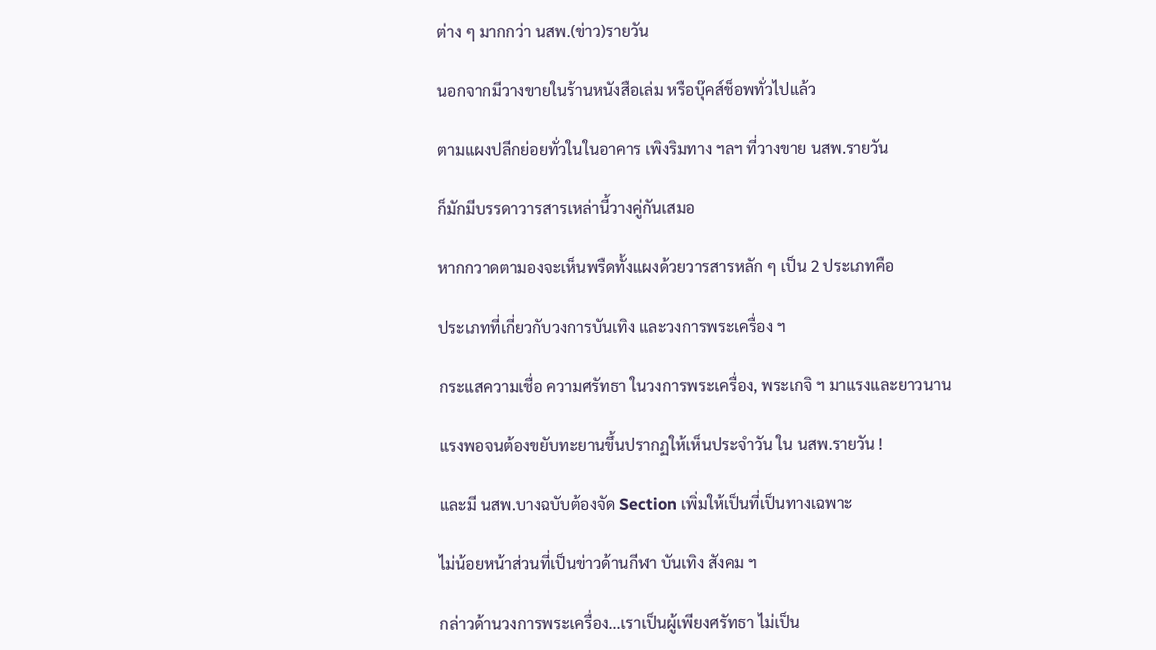ต่าง ๆ มากกว่า นสพ.(ข่าว)รายวัน

นอกจากมีวางขายในร้านหนังสือเล่ม หรือบุ๊คส์ช็อพทั่วไปแล้ว

ตามแผงปลีกย่อยทั่วในในอาคาร เพิงริมทาง ฯลฯ ที่วางขาย นสพ.รายวัน

ก็มักมีบรรดาวารสารเหล่านี้วางคู่กันเสมอ

หากกวาดตามองจะเห็นพรืดทั้งแผงด้วยวารสารหลัก ๆ เป็น 2 ประเภทคือ

ประเภทที่เกี่ยวกับวงการบันเทิง และวงการพระเครื่อง ฯ

กระแสความเชื่อ ความศรัทธา ในวงการพระเครื่อง, พระเกจิ ฯ มาแรงและยาวนาน

แรงพอจนต้องขยับทะยานขึ้นปรากฏให้เห็นประจำวัน ใน นสพ.รายวัน !

และมี นสพ.บางฉบับต้องจัด Section เพิ่มให้เป็นที่เป็นทางเฉพาะ

ไม่น้อยหน้าส่วนที่เป็นข่าวด้านกีฬา บันเทิง สังคม ฯ

กล่าวด้านวงการพระเครื่อง...เราเป็นผู้เพียงศรัทธา ไม่เป็น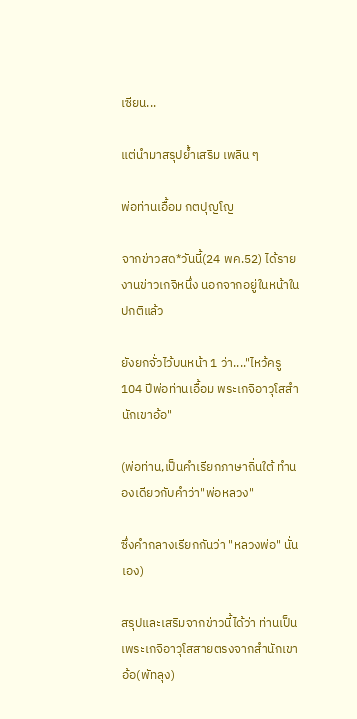เซียน...

แต่นำมาสรุปย้ำเสริม เพลิน ๆ

พ่อท่านเอื้อม กตปุญโญ

จากข่าวสด*วันนี้(24 พค.52) ได้รายงานข่าวเกจิหนึ่ง นอกจากอยู่ในหน้าในปกติแล้ว

ยังยกจั่วไว้บนหน้า 1 ว่า...."ไหว้ครู 104 ปีพ่อท่านเอื้อม พระเกจิอาวุโสสำนักเขาอ้อ"

(พ่อท่าน,เป็นคำเรียกภาษาถิ่นใต้ ทำนองเดียวกับคำว่า"พ่อหลวง"

ซึ่งคำกลางเรียกกันว่า "หลวงพ่อ" นั่นเอง)

สรุปและเสริมจากข่าวนี้ได้ว่า ท่านเป็นเพระเกจิอาวุโสสายตรงจากสำนักเขาอ้อ(พัทลุง)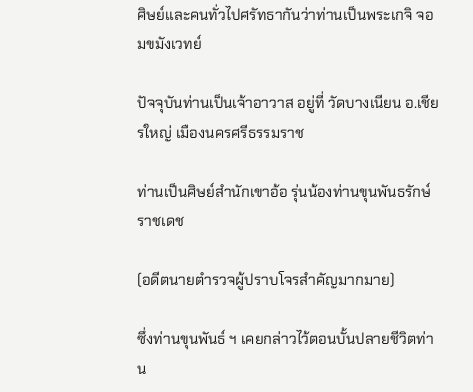ศิษย์และคนทั่วไปศรัทธากันว่าท่านเป็นพระเกจิ จอมขมังเวทย์

ปัจจุบันท่านเป็นเจ้าอาวาส อยู่ที่ วัดบางเนียน อ.เชียรใหญ่ เมืองนครศรีธรรมราช

ท่านเป็นศิษย์สำนักเขาอ้อ รุ่นน้องท่านขุนพันธรักษ์ราชเดช

(อดีตนายตำรวจผู้ปราบโจรสำคัญมากมาย)

ซึ่งท่านขุนพันธ์ ฯ เคยกล่าวไว้ตอนบั้นปลายชีวิตท่าน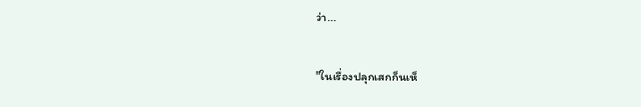ว่า...

"ในเรื่องปลุกเสกก็นเห็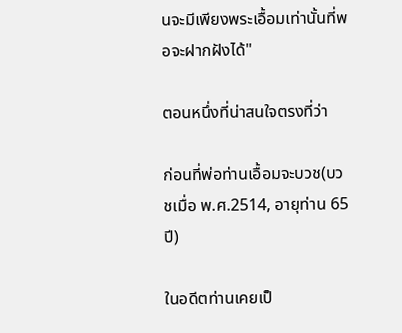นจะมีเพียงพระเอื้อมเท่านั้นที่พอจะฝากฝังได้"

ตอนหนึ่งที่น่าสนใจตรงที่ว่า

ก่อนที่พ่อท่านเอื้อมจะบวช(บวชเมื่อ พ.ศ.2514, อายุท่าน 65 ปี)

ในอดีตท่านเคยเป็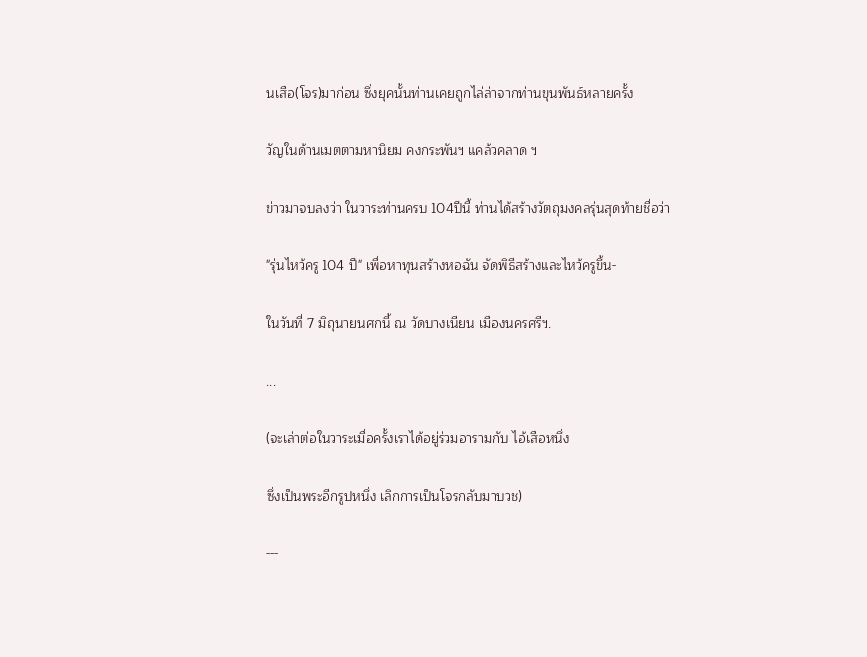นเสือ(โจร)มาก่อน ซึ่งยุคนั้นท่านเคยถูกไล่ล่าจากท่านขุนพันธ์หลายครั้ง

วัญในด้านเมตตามหานิยม คงกระพันฯ แคล้วคลาด ฯ

ข่าวมาจบลงว่า ในวาระท่านครบ 104ปีนี้ ท่านได้สร้างวัตถุมงคลรุ่นสุดท้ายชื่อว่า

"รุ่นไหว้ครู 104 ปี" เพื่อหาทุนสร้างหอฉัน จัดพิธีสร้างและไหว้ครูขึ้น-

ในวันที่ 7 มิถุนายนศกนี้ ณ วัดบางเนียน เมืองนครศรีฯ.

...

(จะเล่าต่อในวาระเมื่อครั้งเราได้อยู่ร่วมอารามกับ ไอ้เสือหนึ่ง

ซึ่งเป็นพระอีกรูปหนึ่ง เลิกการเป็นโจรกลับมาบวช)

---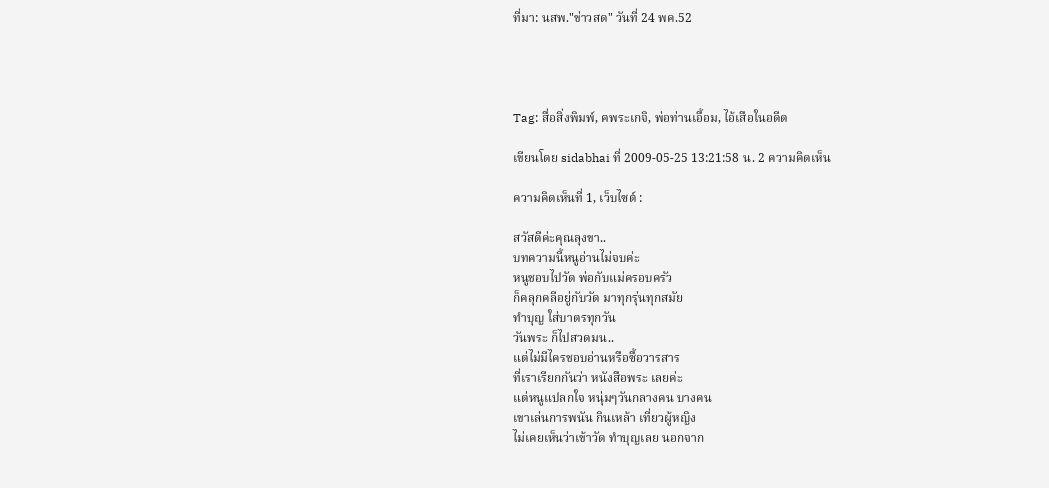ที่มา: นสพ."ข่าวสด" วันที่ 24 พค.52




Tag: สื่อสิ่งพิมพ์, ฅพระเกจิ, พ่อท่านเอื้อม, ไอ้เสือในอดีต

เขียนโดย sidabhai ที่ 2009-05-25 13:21:58 น. 2 ความคิดเห็น

ความคิดเห็นที่ 1, เว็บไซต์ :

สวัสดีค่ะคุณลุงขา..
บทความนี้หนูอ่านไม่จบค่ะ
หนูชอบไปวัด พ่อกับแม่ครอบครัว
ก็คลุกคลีอยู่กับวัด มาทุกรุ่นทุกสมัย
ทำบุญ ใส่บาตรทุกวัน
วันพระ ก็ไปสวดมน..
แต่ไม่มีไครชอบอ่านหรือซื้อวารสาร
ที่เราเรียกกันว่า หนังสือพระ เลยค่ะ
แต่หนูแปลกใจ หนุ่มๆวันกลางคน บางคน
เขาเล่นการพนัน กินเหล้า เที่ยวผู้หญิง
ไม่เคยเห็นว่าเข้าวัด ทำบุญเลย นอกจาก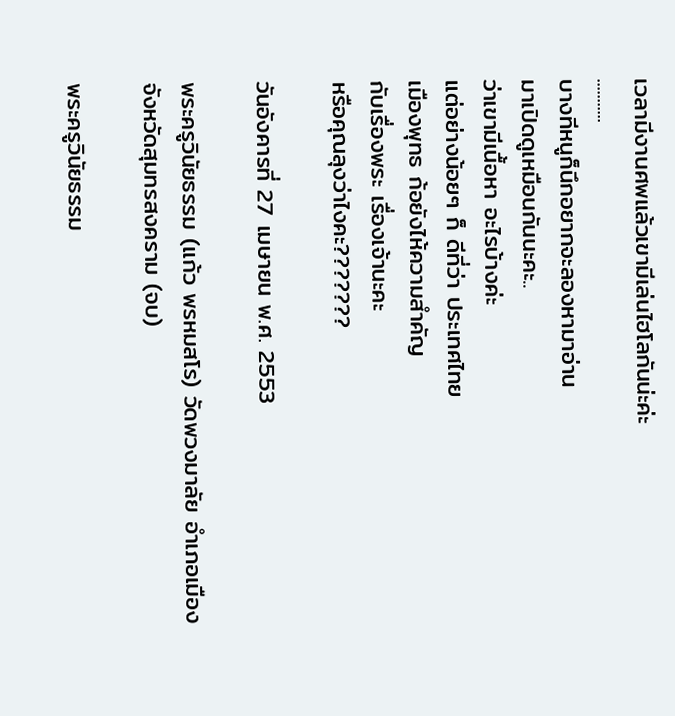เวลามีงานศพแล้วเขามีเล่นไฮโลกันน่ะค่ะ
...........
บางทีหนูก็นึกอยากจะลองหามาอ่าน
มาเปิดดูเหมือนกันนะคะ..
ว่าเขามีเนื้อหา อะไรบ้างค่ะ
แต่อย่างน้อยๆ ก็ ดีที่ว่า ประเทศไทย
เมืองพุทธ ก้อยังไห้ความสำคัญ
กับเรื่องพระ เรื่องเจ้านะคะ
หรือคุณลุงว่าไงคะ???????

วันอังคารที่ 27 เมษายน พ.ศ. 2553

พระครูวินัยธรรม (แก้ว พรหมสโร) วัดพวงมาลัย อำเภอเมือง จังหวัดสุมทรสงคราม (จบ)

พระครูวินัยธรรม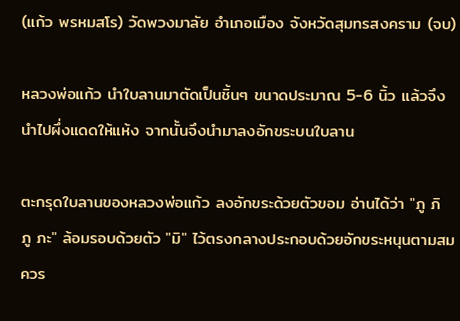(แก้ว พรหมสโร) วัดพวงมาลัย อำเภอเมือง จังหวัดสุมทรสงคราม (จบ)

หลวงพ่อแก้ว นำใบลานมาตัดเป็นชิ้นๆ ขนาดประมาณ 5-6 นิ้ว แล้วจึงนำไปผึ่งแดดให้แห้ง จากนั้นจึงนำมาลงอักขระบนใบลาน

ตะกรุดใบลานของหลวงพ่อแก้ว ลงอักขระด้วยตัวขอม อ่านได้ว่า "ภู ภิ ภู ภะ" ล้อมรอบด้วยตัว "มิ" ไว้ตรงกลางประกอบด้วยอักขระหนุนตามสมควร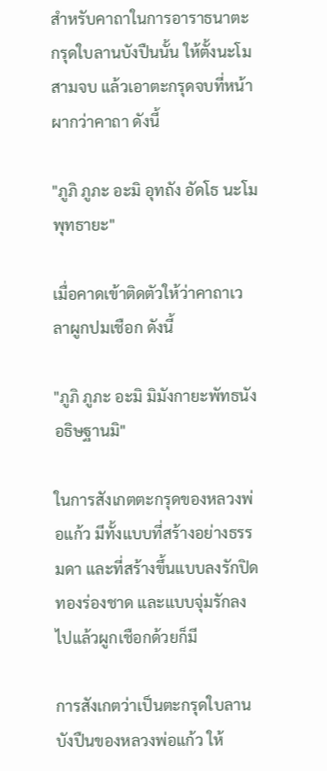สำหรับคาถาในการอาราธนาตะกรุดใบลานบังปืนนั้น ให้ตั้งนะโมสามจบ แล้วเอาตะกรุดจบที่หน้าผากว่าคาถา ดังนี้

"ภูภิ ภูภะ อะมิ อุทถัง อัดโธ นะโมพุทธายะ"

เมื่อคาดเข้าติดตัวให้ว่าคาถาเวลาผูกปมเชือก ดังนี้

"ภูภิ ภูภะ อะมิ มิมังกายะพัทธนัง อธิษฐานมิ"

ในการสังเกตตะกรุดของหลวงพ่อแก้ว มีทั้งแบบที่สร้างอย่างธรรมดา และที่สร้างขึ้นแบบลงรักปิดทองร่องชาด และแบบจุ่มรักลงไปแล้วผูกเชือกด้วยก็มี

การสังเกตว่าเป็นตะกรุดใบลานบังปืนของหลวงพ่อแก้ว ให้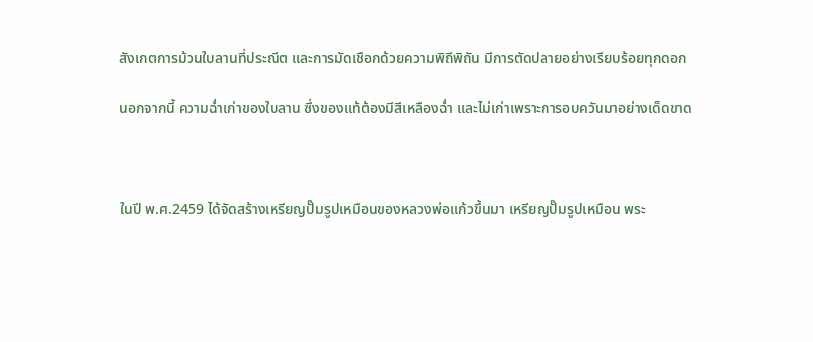สังเกตการม้วนใบลานที่ประณีต และการมัดเชือกด้วยความพิถีพิถัน มีการตัดปลายอย่างเรียบร้อยทุกดอก

นอกจากนี้ ความฉ่ำเก่าของใบลาน ซึ่งของแท้ต้องมีสีเหลืองฉ่ำ และไม่เก่าเพราะการอบควันมาอย่างเด็ดขาด



ในปี พ.ศ.2459 ได้จัดสร้างเหรียญปั๊มรูปเหมือนของหลวงพ่อแก้วขึ้นมา เหรียญปั๊มรูปเหมือน พระ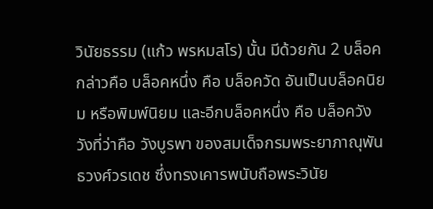วินัยธรรม (แก้ว พรหมสโร) นั้น มีด้วยกัน 2 บล็อค กล่าวคือ บล็อคหนึ่ง คือ บล็อควัด อันเป็นบล็อคนิยม หรือพิมพ์นิยม และอีกบล็อคหนึ่ง คือ บล็อควัง วังที่ว่าคือ วังบูรพา ของสมเด็จกรมพระยาภาณุพันธวงศ์วรเดช ซึ่งทรงเคารพนับถือพระวินัย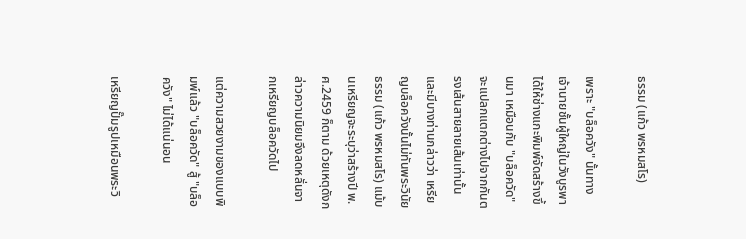ธรรม (แก้ว พรหมสโร)

เพราะ "บล็อควัง" นั้นทางเจ้านายชั้นผู้ใหญ่ในวังบูรพาได้ให้ช่างแกะพิมพ์จัดสร้างขึ้นมา เหมือนกับ "บล็อควัด" จะแปลกแตกต่างไปจากกันตรงเส้นสายลายเส้นเท่านั้น และมีบางท่านกล่าวว่า เหรียญบล็อควังนั้นไม่ทันพระวินัยธรรม (แก้ว พรหมสโร) แม้บนเหรียญจะระบุว่าสร้างปี พ.ศ.2459 ก็ตาม ด้วยเหตุดังกล่าวความนิยมจึงลดหลั่นจากเหรียญบล็อควัดไป

แต่ความสวยงามของแบบพิมพ์แล้ว "บล็อควัด" สู้ "บล็อควัง" ไม่ได้แน่นอน

เหรียญปั๊มรูปเหมือนพระวิ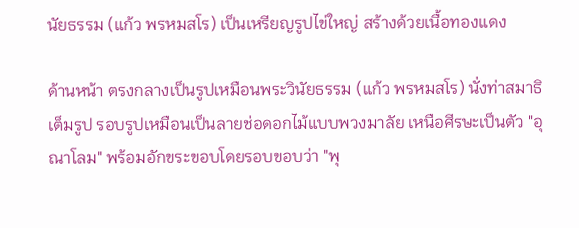นัยธรรม (แก้ว พรหมสโร) เป็นเหรียญรูปไข่ใหญ่ สร้างด้วยเนื้อทองแดง

ด้านหน้า ตรงกลางเป็นรูปเหมือนพระวินัยธรรม (แก้ว พรหมสโร) นั่งท่าสมาธิเต็มรูป รอบรูปเหมือนเป็นลายช่อดอกไม้แบบพวงมาลัย เหนือศีรษะเป็นตัว "อุณาโลม" พร้อมอักขระขอบโดยรอบขอบว่า "พุ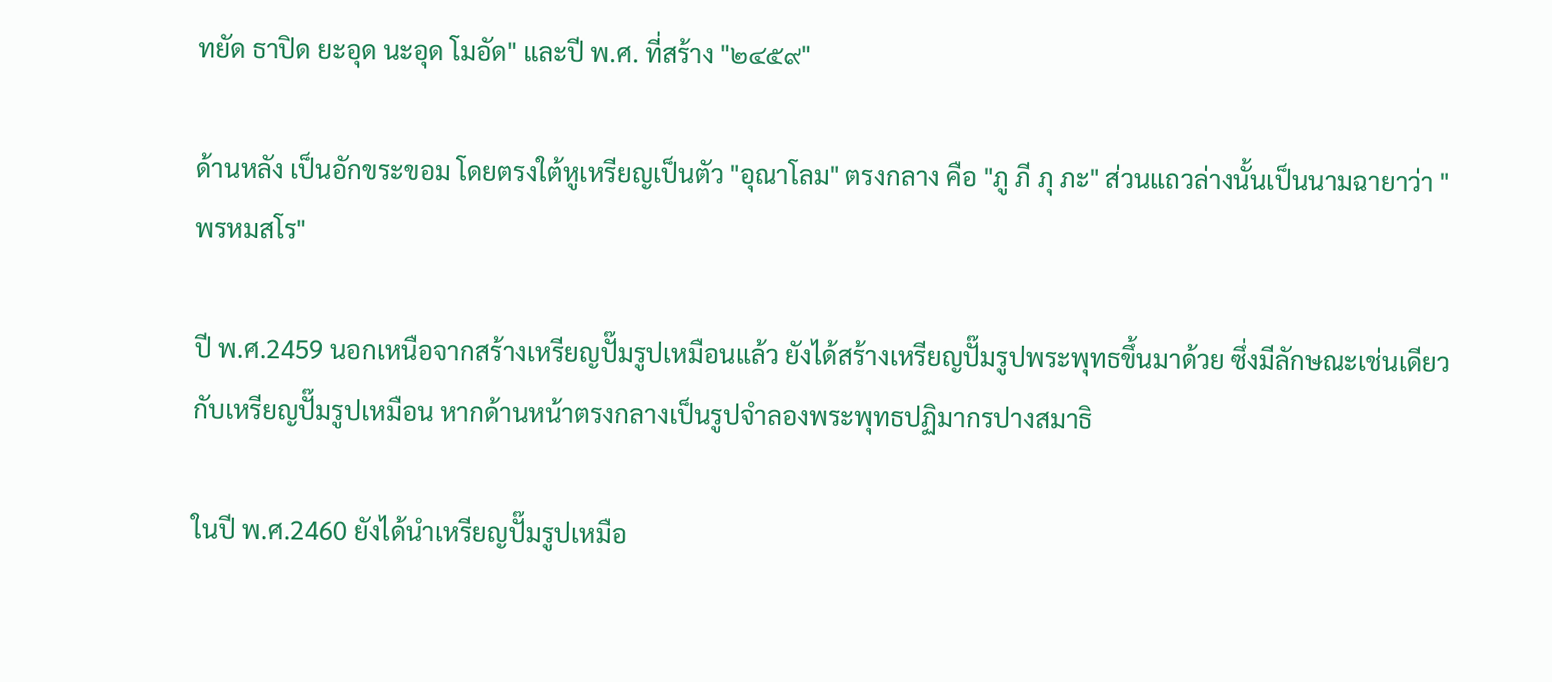ทยัด ธาปิด ยะอุด นะอุด โมอัด" และปี พ.ศ. ที่สร้าง "๒๔๕๙"

ด้านหลัง เป็นอักขระขอม โดยตรงใต้หูเหรียญเป็นตัว "อุณาโลม" ตรงกลาง คือ "ภู ภี ภุ ภะ" ส่วนแถวล่างนั้นเป็นนามฉายาว่า "พรหมสโร"

ปี พ.ศ.2459 นอกเหนือจากสร้างเหรียญปั๊มรูปเหมือนแล้ว ยังได้สร้างเหรียญปั๊มรูปพระพุทธขึ้นมาด้วย ซึ่งมีลักษณะเช่นเดียวกับเหรียญปั๊มรูปเหมือน หากด้านหน้าตรงกลางเป็นรูปจำลองพระพุทธปฏิมากรปางสมาธิ

ในปี พ.ศ.2460 ยังได้นำเหรียญปั๊มรูปเหมือ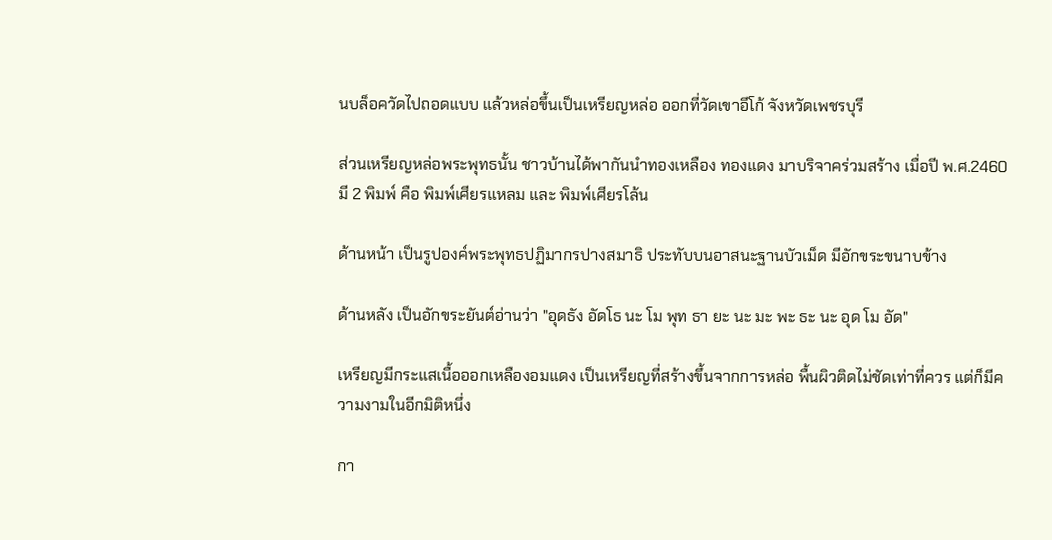นบล็อควัดไปถอดแบบ แล้วหล่อขึ้นเป็นเหรียญหล่อ ออกที่วัดเขาอีโก้ จังหวัดเพชรบุรี

ส่วนเหรียญหล่อพระพุทธนั้น ชาวบ้านได้พากันนำทองเหลือง ทองแดง มาบริจาคร่วมสร้าง เมื่อปี พ.ศ.2460 มี 2 พิมพ์ คือ พิมพ์เศียรแหลม และ พิมพ์เศียรโล้น

ด้านหน้า เป็นรูปองค์พระพุทธปฏิมากรปางสมาธิ ประทับบนอาสนะฐานบัวเม็ด มีอักขระขนาบข้าง

ด้านหลัง เป็นอักขระยันต์อ่านว่า "อุดธัง อัดโธ นะ โม พุท ธา ยะ นะ มะ พะ ธะ นะ อุด โม อัด"

เหรียญมีกระแสเนื้อออกเหลืองอมแดง เป็นเหรียญที่สร้างขึ้นจากการหล่อ พื้นผิวติดไม่ชัดเท่าที่ควร แต่ก็มีความงามในอีกมิติหนึ่ง

กา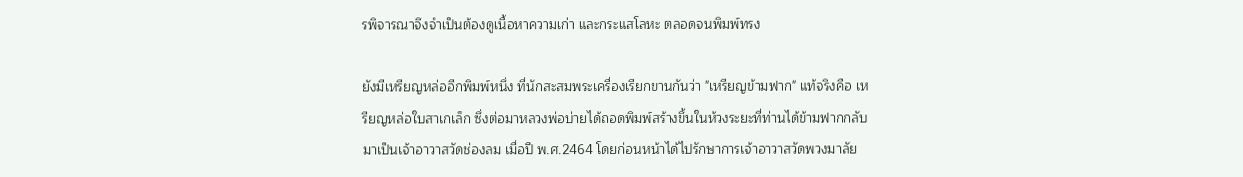รพิจารณาจึงจำเป็นต้องดูเนื้อหาความเก่า และกระแสโลหะ ตลอดจนพิมพ์ทรง

ยังมีเหรียญหล่ออีกพิมพ์หนึ่ง ที่นักสะสมพระเครื่องเรียกขานกันว่า "เหรียญข้ามฟาก" แท้จริงคือ เหรียญหล่อใบสาเกเล็ก ซึ่งต่อมาหลวงพ่อบ่ายได้ถอดพิมพ์สร้างขึ้นในห้วงระยะที่ท่านได้ข้ามฟากกลับมาเป็นเจ้าอาวาสวัดช่องลม เมื่อปี พ.ศ.2464 โดยก่อนหน้าได้ไปรักษาการเจ้าอาวาสวัดพวงมาลัย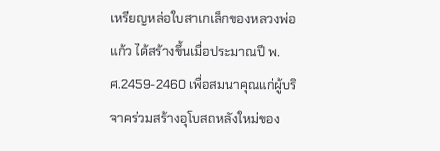เหรียญหล่อใบสาเกเล็กของหลวงพ่อแก้ว ได้สร้างขึ้นเมื่อประมาณปี พ.ศ.2459-2460 เพื่อสมนาคุณแก่ผู้บริจาคร่วมสร้างอุโบสถหลังใหม่ของ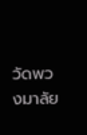วัดพวงมาลัย